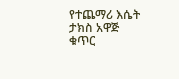የተጨማሪ እሴት ታክስ አዋጅ ቁጥር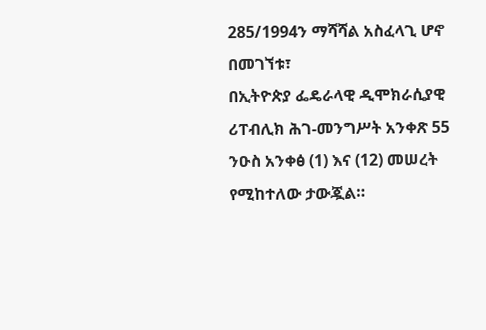285/1994ን ማሻሻል አስፈላጊ ሆኖ በመገኘቱ፣
በኢትዮጵያ ፌዴራላዊ ዲሞክራሲያዊ ሪፐብሊክ ሕገ-መንግሥት አንቀጽ 55 ንዑስ አንቀፅ (1) እና (12) መሠረት የሚከተለው ታውጇል።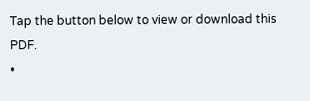Tap the button below to view or download this PDF.
•